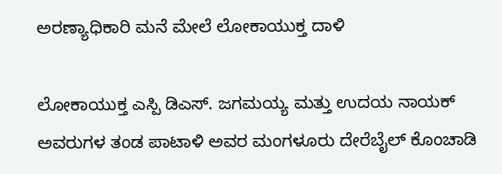ಅರಣ್ಯಾಧಿಕಾರಿ ಮನೆ ಮೇಲೆ ಲೋಕಾಯುಕ್ತ ದಾಳಿ

ಲೋಕಾಯುಕ್ತ ಎಸ್ಪಿ ಡಿಎಸ್. ಜಗಮಯ್ಯ ಮತ್ತು ಉದಯ ನಾಯಕ್ ಅವರುಗಳ ತಂಡ ಪಾಟಾಳಿ ಅವರ ಮಂಗಳೂರು ದೇರೆಬೈಲ್ ಕೊಂಚಾಡಿ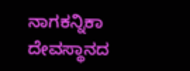ನಾಗಕನ್ನಿಕಾ ದೇವಸ್ಥಾನದ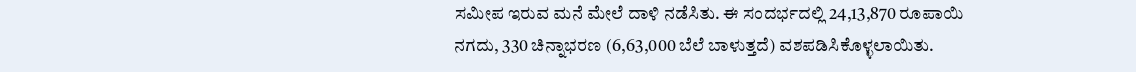ಸಮೀಪ ಇರುವ ಮನೆ ಮೇಲೆ ದಾಳಿ ನಡೆಸಿತು. ಈ ಸಂದರ್ಭದಲ್ಲಿ 24,13,870 ರೂಪಾಯಿ ನಗದು, 330 ಚಿನ್ನಾಭರಣ (6,63,000 ಬೆಲೆ ಬಾಳುತ್ತದೆ) ವಶಪಡಿಸಿಕೊಳ್ಳಲಾಯಿತು.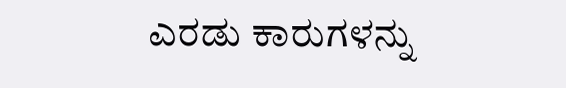ಎರಡು ಕಾರುಗಳನ್ನು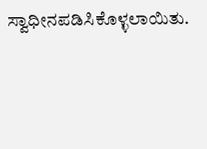ಸ್ವಾಧೀನಪಡಿಸಿಕೊಳ್ಳಲಾಯಿತು.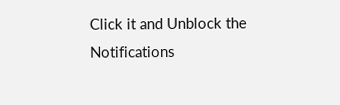Click it and Unblock the Notifications